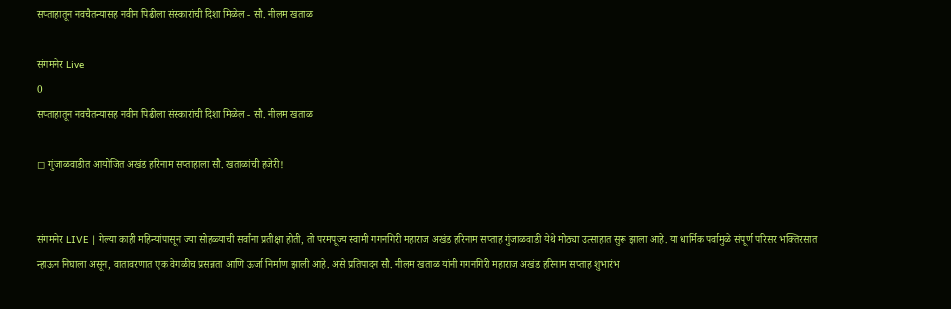सप्ताहातून नवचैतन्यासह नवीन पिढीला संस्कारांची दिशा मिळेल - सौ. नीलम खताळ

संगमनेर Live
0
सप्ताहातून नवचैतन्यासह नवीन पिढीला संस्कारांची दिशा मिळेल - सौ. नीलम खताळ

◻ गुंजाळवाडीत आयोजित अखंड हरिनाम सप्ताहाला सौ. खताळांची हजेरी!


संगमनेर LIVE | गेल्या काही महिन्यांपासून ज्या सोहळ्याची सर्वांना प्रतीक्षा होती, तो परमपूज्य स्वामी गगनगिरी महाराज अखंड हरिनाम सप्ताह गुंजाळवाडी येथे मोठ्या उत्साहात सुरू झाला आहे. या धार्मिक पर्वामुळे संपूर्ण परिसर भक्तिरसात न्हाऊन निघाला असून, वातावरणात एक वेगळीच प्रसन्नता आणि ऊर्जा निर्माण झाली आहे. असे प्रतिपादन सौ. नीलम खताळ यांनी गगनगिरी महाराज अखंड हरिनाम सप्ताह शुभारंभ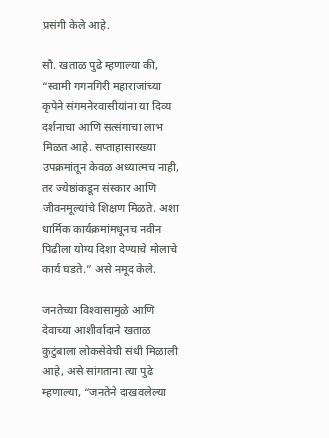प्रसंगी केले आहे.

सौ. खताळ पुढे म्हणाल्या की, “स्वामी गगनगिरी महाराजांच्या कृपेने संगमनेरवासीयांना या दिव्य दर्शनाचा आणि सत्संगाचा लाभ मिळत आहे. सप्ताहासारख्या उपक्रमांतून केवळ अध्यात्मच नाही, तर ज्येष्ठांकडून संस्कार आणि जीवनमूल्यांचे शिक्षण मिळते. अशा धार्मिक कार्यक्रमांमधूनच नवीन पिढीला योग्य दिशा देण्याचे मोलाचे कार्य घडते.” असे नमूद केले.

जनतेच्या विश्‍वासामुळे आणि देवाच्या आशीर्वादाने खताळ कुटुंबाला लोकसेवेची संधी मिळाली आहे, असे सांगताना त्या पुढे म्हणाल्या, “जनतेने दाखवलेल्या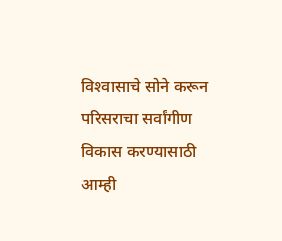विश्‍वासाचे सोने करून परिसराचा सर्वांगीण विकास करण्यासाठी आम्ही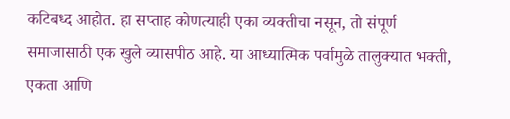कटिबध्द आहोत. हा सप्ताह कोणत्याही एका व्यक्तीचा नसून, तो संपूर्ण समाजासाठी एक खुले व्यासपीठ आहे. या आध्यात्मिक पर्वामुळे तालुक्यात भक्ती, एकता आणि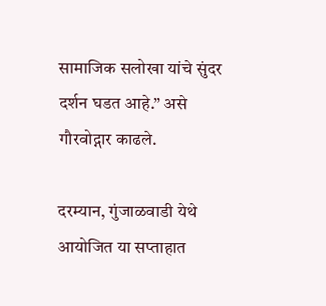सामाजिक सलोखा यांचे सुंदर दर्शन घडत आहे.” असे गौरवोद्गार काढले.

दरम्यान, गुंजाळवाडी येथे आयोजित या सप्ताहात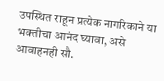उपस्थित राहून प्रत्येक नागरिकाने या भक्तीचा आनंद घ्यावा, असे आवाहनही सौ.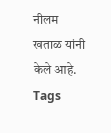नीलम खताळ यांनी केले आहे.
Tags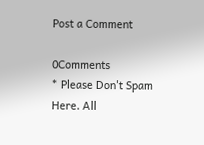Post a Comment

0Comments
* Please Don't Spam Here. All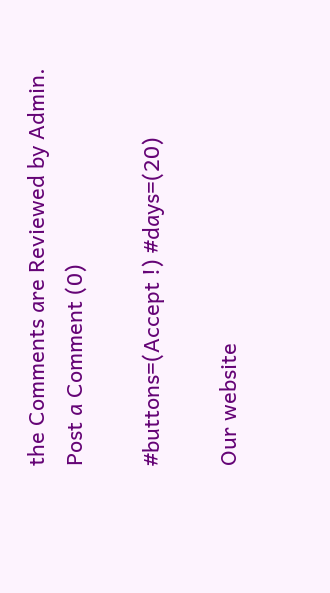the Comments are Reviewed by Admin.
Post a Comment (0)

#buttons=(Accept !) #days=(20)

Our website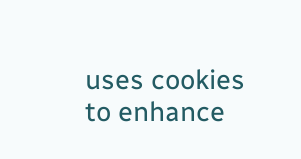uses cookies to enhance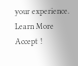your experience. Learn More
Accept !